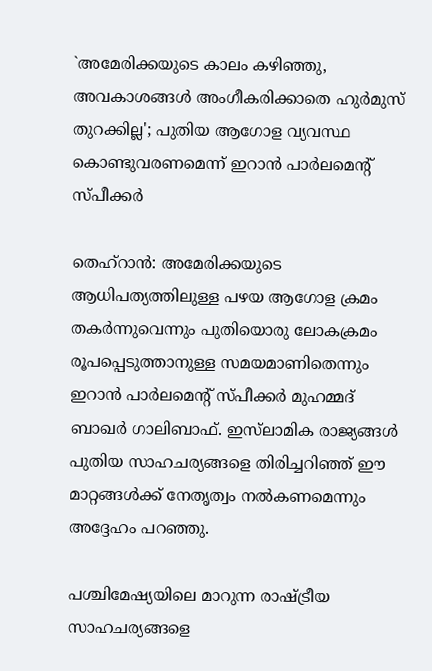`അമേരിക്കയുടെ കാലം കഴിഞ്ഞു, അവകാശങ്ങൾ അംഗീകരിക്കാതെ ഹുർമുസ് തുറക്കില്ല'; പുതിയ ആഗോള വ്യവസ്ഥ കൊണ്ടുവരണമെന്ന് ഇറാൻ പാർലമെന്‍റ് സ്പീക്കർ

തെഹ്റാന്‍: അമേരിക്കയുടെ ആധിപത്യത്തിലുള്ള പഴയ ആഗോള ക്രമം തകർന്നുവെന്നും പുതിയൊരു ലോകക്രമം രൂപപ്പെടുത്താനുള്ള സമയമാണിതെന്നും ഇറാൻ പാർലമെന്റ് സ്പീക്കർ മുഹമ്മദ് ബാഖർ ഗാലിബാഫ്. ഇസ്‌ലാമിക രാജ്യങ്ങൾ പുതിയ സാഹചര്യങ്ങളെ തിരിച്ചറിഞ്ഞ് ഈ മാറ്റങ്ങൾക്ക് നേതൃത്വം നൽകണമെന്നും അദ്ദേഹം പറഞ്ഞു.

പശ്ചിമേഷ്യയിലെ മാറുന്ന രാഷ്ട്രീയ സാഹചര്യങ്ങളെ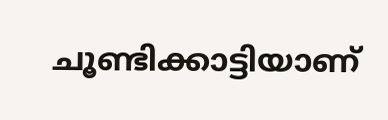ചൂണ്ടിക്കാട്ടിയാണ്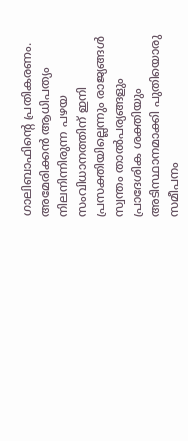ഗാലിബാഫിന്റെ പ്രതികരണം. അമേരിക്കൻ ആധിപത്യം നിലനിന്നിരുന്ന പഴയ സംവിധാനത്തിന് ഇനി പ്രസക്തിയില്ലെന്നും രാജ്യങ്ങൾ സ്വന്തം താൽപര്യങ്ങളും പ്രാദേശിക ശക്തിയും അടിസ്ഥാനമാക്കി പുതിയൊരു സമീപനം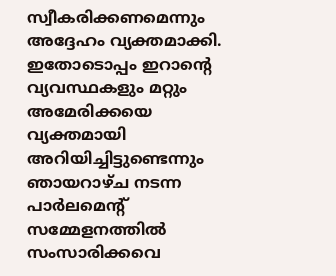സ്വീകരിക്കണമെന്നും അദ്ദേഹം വ്യക്തമാക്കി. ഇതോടൊപ്പം ഇറാന്‍റെ വ്യവസ്ഥകളും മറ്റും അമേരിക്കയെ വ്യക്തമായി അറിയിച്ചിട്ടുണ്ടെന്നും ഞായറാഴ്ച നടന്ന പാർലമെന്‍റ് സമ്മേളനത്തിൽ സംസാരിക്കവെ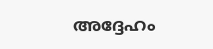അദ്ദേഹം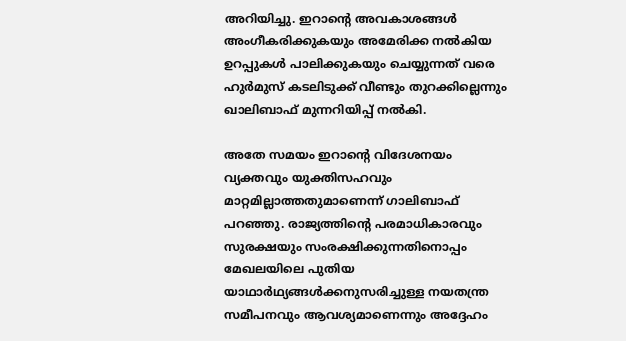അറിയിച്ചു. ഇറാന്‍റെ അവകാശങ്ങൾ അംഗീകരിക്കുകയും അമേരിക്ക നൽകിയ ഉറപ്പുകൾ പാലിക്കുകയും ചെയ്യുന്നത് വരെ ഹുർമുസ് കടലിടുക്ക് വീണ്ടും തുറക്കില്ലെന്നും ഖാലിബാഫ് മുന്നറിയിപ്പ് നൽകി.

അതേ സമയം ഇറാന്റെ വിദേശനയം വ്യക്തവും യുക്തിസഹവും മാറ്റമില്ലാത്തതുമാണെന്ന് ഗാലിബാഫ് പറഞ്ഞു. രാജ്യത്തിന്റെ പരമാധികാരവും സുരക്ഷയും സംരക്ഷിക്കുന്നതിനൊപ്പം മേഖലയിലെ പുതിയ യാഥാർഥ്യങ്ങൾക്കനുസരിച്ചുള്ള നയതന്ത്ര സമീപനവും ആവശ്യമാണെന്നും അദ്ദേഹം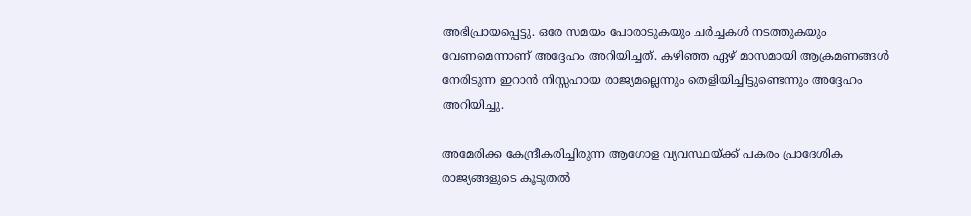അഭിപ്രായപ്പെട്ടു. ഒരേ സമയം പോരാടുകയും ചർച്ചകൾ നടത്തുകയും വേണമെന്നാണ് അദ്ദേഹം അറിയിച്ചത്. കഴിഞ്ഞ ഏഴ് മാസമായി ആക്രമണങ്ങൾ നേരിടുന്ന ഇറാന്‍ നിസ്സഹായ രാജ്യമല്ലെന്നും തെളിയിച്ചിട്ടുണ്ടെന്നും അദ്ദേഹം അറിയിച്ചു.

അമേരിക്ക കേന്ദ്രീകരിച്ചിരുന്ന ആഗോള വ്യവസ്ഥയ്ക്ക് പകരം പ്രാദേശിക രാജ്യങ്ങളുടെ കൂടുതൽ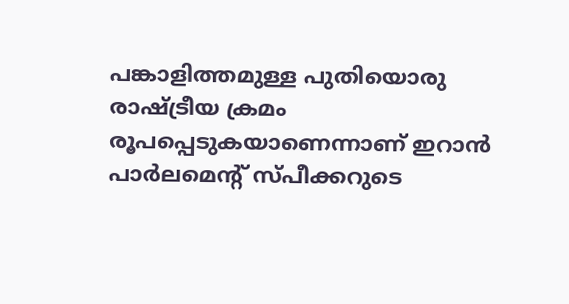പങ്കാളിത്തമുള്ള പുതിയൊരു രാഷ്ട്രീയ ക്രമം രൂപപ്പെടുകയാണെന്നാണ് ഇറാൻ പാർലമെന്റ് സ്പീക്കറുടെ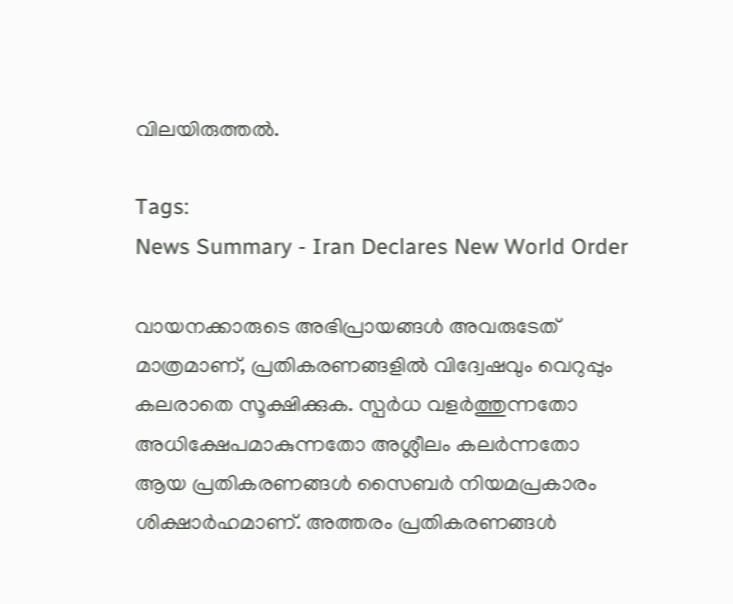വിലയിരുത്തൽ.

Tags:
News Summary - Iran Declares New World Order

വായനക്കാരുടെ അഭിപ്രായങ്ങള്‍ അവരുടേത് മാത്രമാണ്, പ്രതികരണങ്ങളിൽ വിദ്വേഷവും വെറുപ്പും കലരാതെ സൂക്ഷിക്കുക. സ്പർധ വളർത്തുന്നതോ അധിക്ഷേപമാകുന്നതോ അശ്ലീലം കലർന്നതോ ആയ പ്രതികരണങ്ങൾ സൈബർ നിയമപ്രകാരം ശിക്ഷാർഹമാണ്. അത്തരം പ്രതികരണങ്ങൾ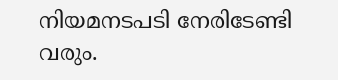നിയമനടപടി നേരിടേണ്ടി വരും.